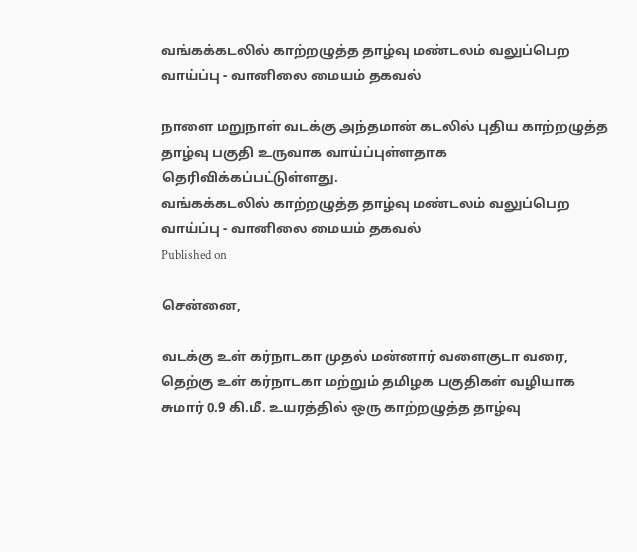வங்கக்கடலில் காற்றழுத்த தாழ்வு மண்டலம் வலுப்பெற வாய்ப்பு - வானிலை மையம் தகவல்

நாளை மறுநாள் வடக்கு அந்தமான் கடலில் புதிய காற்றழுத்த தாழ்வு பகுதி உருவாக வாய்ப்புள்ளதாக தெரிவிக்கப்பட்டுள்ளது.
வங்கக்கடலில் காற்றழுத்த தாழ்வு மண்டலம் வலுப்பெற வாய்ப்பு - வானிலை மையம் தகவல்
Published on

சென்னை,

வடக்கு உள் கர்நாடகா முதல் மன்னார் வளைகுடா வரை, தெற்கு உள் கர்நாடகா மற்றும் தமிழக பகுதிகள் வழியாக சுமார் 0.9 கி.மீ. உயரத்தில் ஒரு காற்றழுத்த தாழ்வு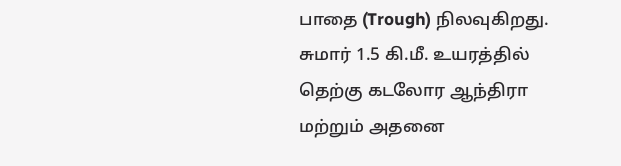பாதை (Trough) நிலவுகிறது. சுமார் 1.5 கி.மீ. உயரத்தில் தெற்கு கடலோர ஆந்திரா மற்றும் அதனை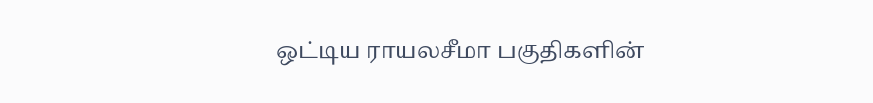ஒட்டிய ராயலசீமா பகுதிகளின்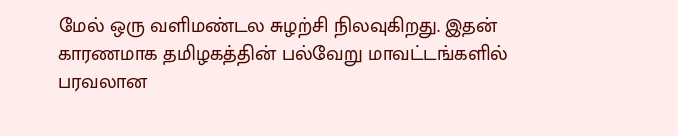மேல் ஒரு வளிமண்டல சுழற்சி நிலவுகிறது. இதன் காரணமாக தமிழகத்தின் பல்வேறு மாவட்டங்களில் பரவலான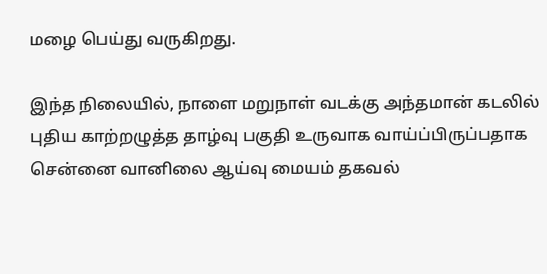மழை பெய்து வருகிறது.

இந்த நிலையில், நாளை மறுநாள் வடக்கு அந்தமான் கடலில் புதிய காற்றழுத்த தாழ்வு பகுதி உருவாக வாய்ப்பிருப்பதாக சென்னை வானிலை ஆய்வு மையம் தகவல்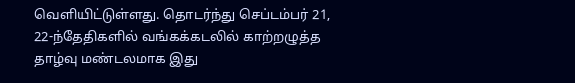வெளியிட்டுள்ளது. தொடர்ந்து செப்டம்பர் 21, 22-ந்தேதிகளில் வங்கக்கடலில் காற்றழுத்த தாழ்வு மண்டலமாக இது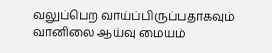வலுப்பெற வாய்ப்பிருப்பதாகவும் வானிலை ஆய்வு மையம்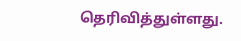தெரிவித்துள்ளது.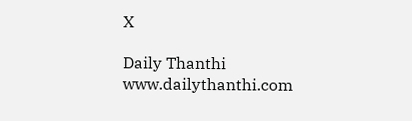X

Daily Thanthi
www.dailythanthi.com